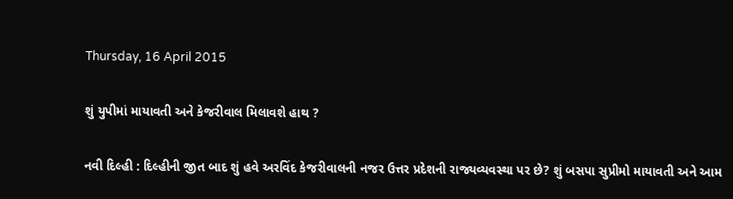Thursday, 16 April 2015

શું યુપીમાં માયાવતી અને કેજરીવાલ મિલાવશે હાથ ?

નવી દિલ્હી : દિલ્હીની જીત બાદ શું હવે અરવિંદ કેજરીવાલની નજર ઉત્તર પ્રદેશની રાજ્યવ્યવસ્થા પર છે? શું બસપા સુપ્રીમો માયાવતી અને આમ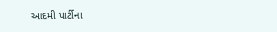આદમી પાર્ટીના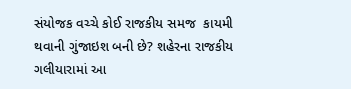સંયોજક વચ્ચે કોઈ રાજકીય સમજ  કાયમી થવાની ગુંજાઇશ બની છે? શહેરના રાજકીય ગલીયારામાં આ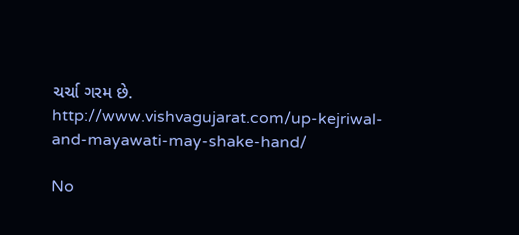ચર્ચા ગરમ છે.
http://www.vishvagujarat.com/up-kejriwal-and-mayawati-may-shake-hand/

No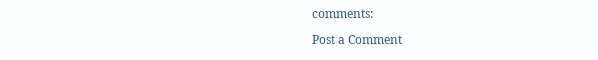comments:

Post a Comment